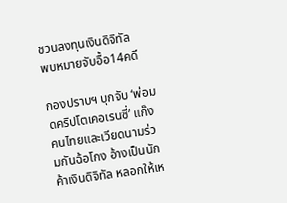ชวนลงทุนเงินดิจิทัล
พบหมายจับอื้อ14คดี

กองปราบฯ บุกจับ ‘พ่อมดคริปโตเคอเรนซี่’ แก๊งคนไทยและเวียดนามร่วมกันฉ้อโกง อ้างเป็นนักค้าเงินดิจิทัล หลอกให้เห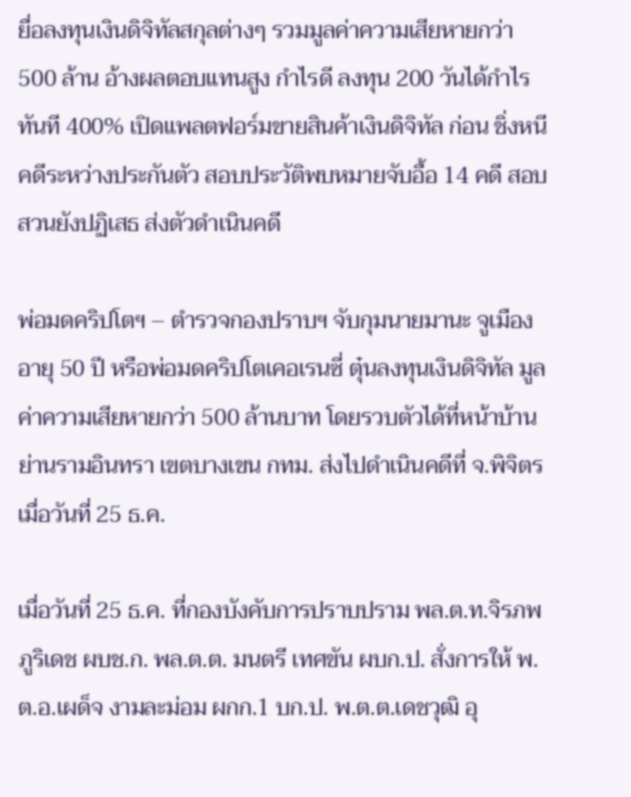ยื่อลงทุนเงินดิจิทัลสกุลต่างๆ รวมมูลค่าความเสียหายกว่า 500 ล้าน อ้างผลตอบแทนสูง กำไรดี ลงทุน 200 วันได้กำไรทันที 400% เปิดแพลตฟอร์มขายสินค้าเงินดิจิทัล ก่อน ชิ่งหนีคดีระหว่างประกันตัว สอบประวัติพบหมายจับอื้อ 14 คดี สอบสวนยังปฏิเสธ ส่งตัวดำเนินคดี

พ่อมดคริปโตฯ – ตำรวจกองปราบฯ จับกุมนายมานะ จูเมือง อายุ 50 ปี หรือพ่อมดคริปโตเคอเรนซี่ ตุ๋นลงทุนเงินดิจิทัล มูลค่าความเสียหายกว่า 500 ล้านบาท โดยรวบตัวได้ที่หน้าบ้านย่านรามอินทรา เขตบางเขน กทม. ส่งไปดำเนินคดีที่ จ.พิจิตร เมื่อวันที่ 25 ธ.ค.

เมื่อวันที่ 25 ธ.ค. ที่กองบังคับการปราบปราม พล.ต.ท.จิรภพ ภูริเดช ผบช.ก. พล.ต.ต. มนตรี เทศขัน ผบก.ป. สั่งการให้ พ.ต.อ.เผด็จ งามละม่อม ผกก.1 บก.ป. พ.ต.ต.เดชวุฒิ อุ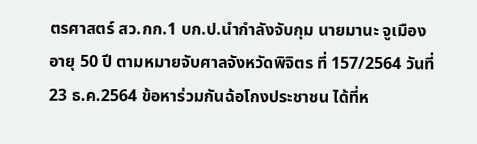ตรศาสตร์ สว.กก.1 บก.ป.นำกำลังจับกุม นายมานะ จูเมือง อายุ 50 ปี ตามหมายจับศาลจังหวัดพิจิตร ที่ 157/2564 วันที่ 23 ธ.ค.2564 ข้อหาร่วมกันฉ้อโกงประชาชน ได้ที่ห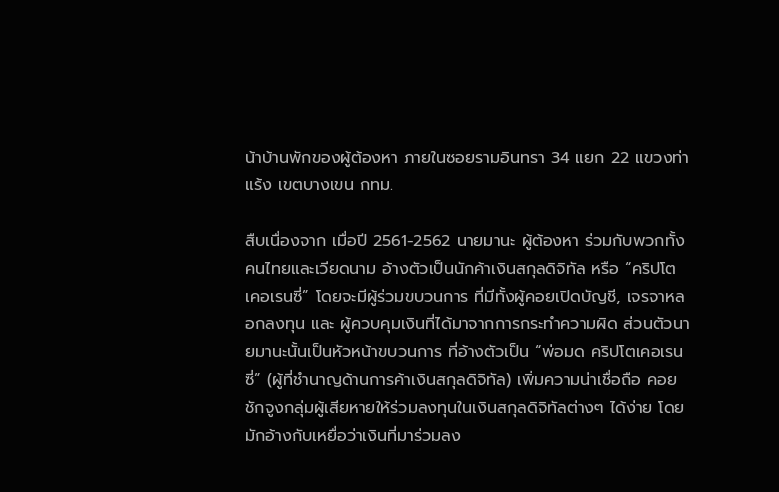น้าบ้านพักของผู้ต้องหา ภายในซอยรามอินทรา 34 แยก 22 แขวงท่าแร้ง เขตบางเขน กทม.

สืบเนื่องจาก เมื่อปี 2561-2562 นายมานะ ผู้ต้องหา ร่วมกับพวกทั้งคนไทยและเวียดนาม อ้างตัวเป็นนักค้าเงินสกุลดิจิทัล หรือ “คริปโตเคอเรนซี่” โดยจะมีผู้ร่วมขบวนการ ที่มีทั้งผู้คอยเปิดบัญชี, เจรจาหลอกลงทุน และ ผู้ควบคุมเงินที่ได้มาจากการกระทำความผิด ส่วนตัวนายมานะนั้นเป็นหัวหน้าขบวนการ ที่อ้างตัวเป็น “พ่อมด คริปโตเคอเรนซี่” (ผู้ที่ชำนาญด้านการค้าเงินสกุลดิจิทัล) เพิ่มความน่าเชื่อถือ คอยชักจูงกลุ่มผู้เสียหายให้ร่วมลงทุนในเงินสกุลดิจิทัลต่างๆ ได้ง่าย โดยมักอ้างกับเหยื่อว่าเงินที่มาร่วมลง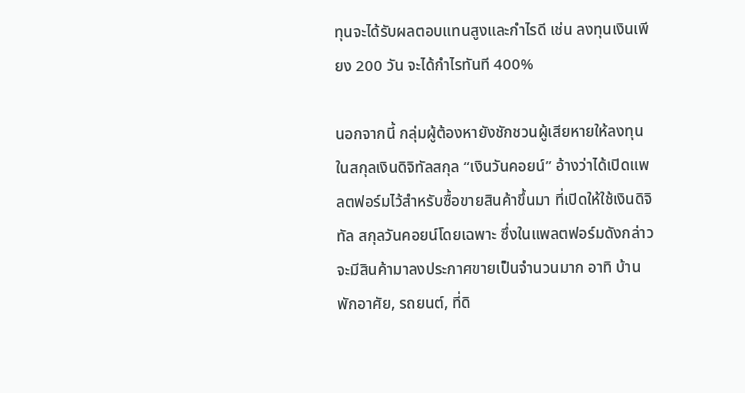ทุนจะได้รับผลตอบแทนสูงและกำไรดี เช่น ลงทุนเงินเพียง 200 วัน จะได้กำไรทันที 400%

นอกจากนี้ กลุ่มผู้ต้องหายังชักชวนผู้เสียหายให้ลงทุนในสกุลเงินดิจิทัลสกุล “เงินวันคอยน์” อ้างว่าได้เปิดแพลตฟอร์มไว้สำหรับซื้อขายสินค้าขึ้นมา ที่เปิดให้ใช้เงินดิจิทัล สกุลวันคอยน์โดยเฉพาะ ซึ่งในแพลตฟอร์มดังกล่าวจะมีสินค้ามาลงประกาศขายเป็นจำนวนมาก อาทิ บ้านพักอาศัย, รถยนต์, ที่ดิ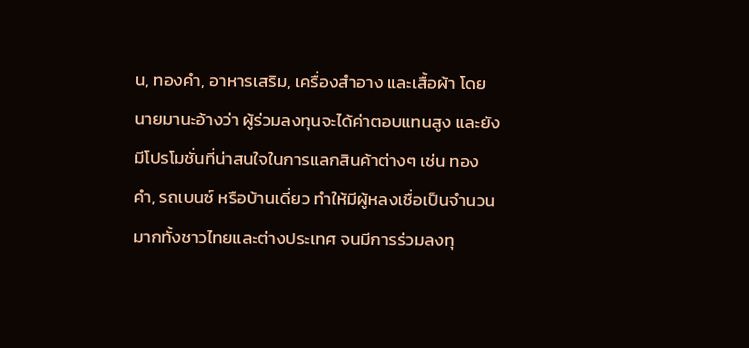น, ทองคำ, อาหารเสริม, เครื่องสำอาง และเสื้อผ้า โดยนายมานะอ้างว่า ผู้ร่วมลงทุนจะได้ค่าตอบแทนสูง และยังมีโปรโมชั่นที่น่าสนใจในการแลกสินค้าต่างๆ เช่น ทองคำ, รถเบนซ์ หรือบ้านเดี่ยว ทำให้มีผู้หลงเชื่อเป็นจำนวนมากทั้งชาวไทยและต่างประเทศ จนมีการร่วมลงทุ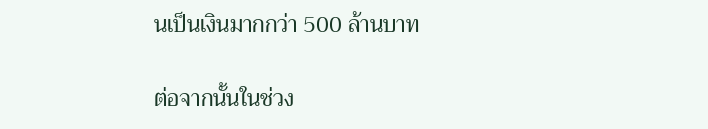นเป็นเงินมากกว่า 500 ล้านบาท

ต่อจากนั้นในช่วง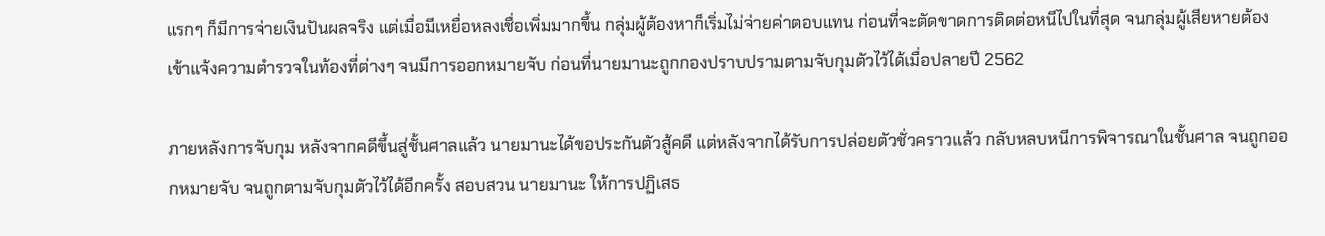แรกๆ ก็มีการจ่ายเงินปันผลจริง แต่เมื่อมีเหยื่อหลงเชื่อเพิ่มมากขึ้น กลุ่มผู้ต้องหาก็เริ่มไม่จ่ายค่าตอบแทน ก่อนที่จะตัดขาดการติดต่อหนีไปในที่สุด จนกลุ่มผู้เสียหายต้องเข้าแจ้งความตำรวจในท้องที่ต่างๆ จนมีการออกหมายจับ ก่อนที่นายมานะถูกกองปราบปรามตามจับกุมตัวไว้ได้เมื่อปลายปี 2562

ภายหลังการจับกุม หลังจากคดีขึ้นสู่ชั้นศาลแล้ว นายมานะได้ขอประกันตัวสู้คดี แต่หลังจากได้รับการปล่อยตัวชั่วคราวแล้ว กลับหลบหนีการพิจารณาในชั้นศาล จนถูกออกหมายจับ จนถูกตามจับกุมตัวไว้ได้อีกครั้ง สอบสวน นายมานะ ให้การปฏิเสธ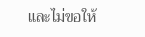และไม่ขอให้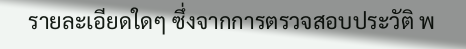รายละเอียดใดๆ ซึ่งจากการตรวจสอบประวัติ พ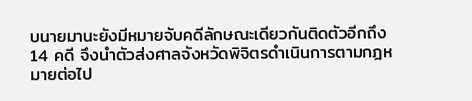บนายมานะยังมีหมายจับคดีลักษณะเดียวกันติดตัวอีกถึง 14 คดี จึงนำตัวส่งศาลจังหวัดพิจิตรดำเนินการตามกฎหมายต่อไป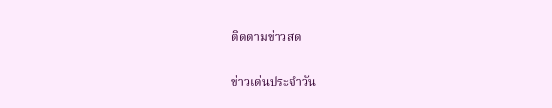ติดตามข่าวสด

ข่าวเด่นประจำวัน